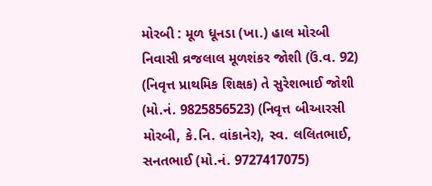મોરબી : મૂળ ધૂનડા (ખા.) હાલ મોરબી નિવાસી વ્રજલાલ મૂળશંકર જોશી (ઉં.વ. 92) (નિવૃત્ત પ્રાથમિક શિક્ષક) તે સુરેશભાઈ જોશી (મો.નં. 9825856523) (નિવૃત્ત બીઆરસી મોરબી, કે.નિ. વાંકાનેર), સ્વ. લલિતભાઈ, સનતભાઈ (મો.નં. 9727417075)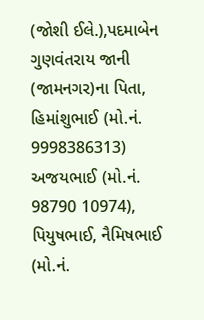(જોશી ઈલે.),પદમાબેન ગુણવંતરાય જાની (જામનગર)ના પિતા, હિમાંશુભાઈ (મો.નં. 9998386313) અજયભાઈ (મો.નં. 98790 10974), પિયુષભાઈ, નૈમિષભાઈ (મો.નં.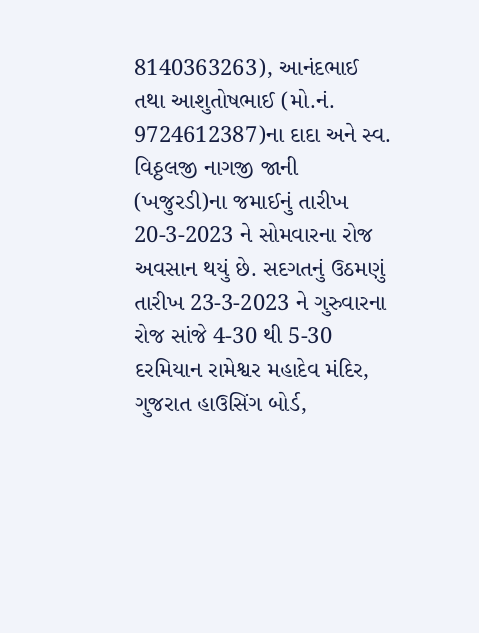8140363263), આનંદભાઈ તથા આશુતોષભાઈ (મો.નં. 9724612387)ના દાદા અને સ્વ. વિઠ્ઠલજી નાગજી જાની (ખજુરડી)ના જમાઈનું તારીખ 20-3-2023 ને સોમવારના રોજ અવસાન થયું છે. સદગતનું ઉઠમણું તારીખ 23-3-2023 ને ગુરુવારના રોજ સાંજે 4-30 થી 5-30 દરમિયાન રામેશ્વર મહાદેવ મંદિર, ગુજરાત હાઉસિંગ બોર્ડ,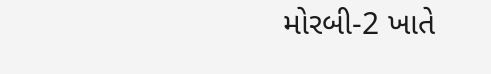મોરબી-2 ખાતે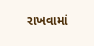રાખવામાં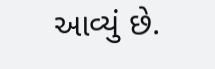આવ્યું છે.